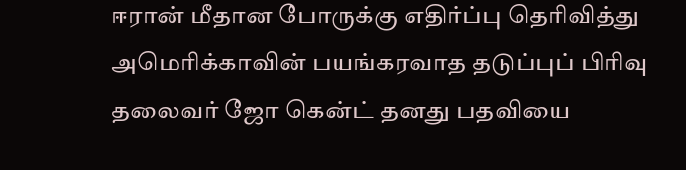ஈரான் மீதான போருக்கு எதிர்ப்பு தெரிவித்து அமெரிக்காவின் பயங்கரவாத தடுப்புப் பிரிவு தலைவர் ஜோ கென்ட் தனது பதவியை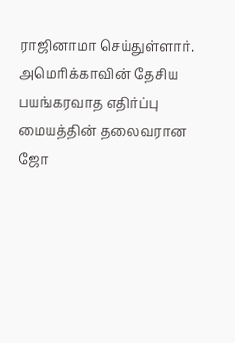ராஜினாமா செய்துள்ளார்.
அமெரிக்காவின் தேசிய பயங்கரவாத எதிர்ப்பு மையத்தின் தலைவரான ஜோ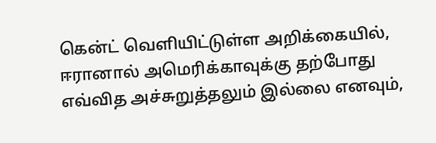கென்ட் வெளியிட்டுள்ள அறிக்கையில், ஈரானால் அமெரிக்காவுக்கு தற்போது எவ்வித அச்சுறுத்தலும் இல்லை எனவும்,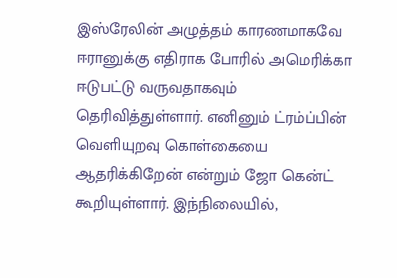இஸ்ரேலின் அழுத்தம் காரணமாகவே ஈரானுக்கு எதிராக போரில் அமெரிக்கா ஈடுபட்டு வருவதாகவும் தெரிவித்துள்ளார். எனினும் ட்ரம்ப்பின் வெளியுறவு கொள்கையை ஆதரிக்கிறேன் என்றும் ஜோ கென்ட் கூறியுள்ளார். இந்நிலையில்,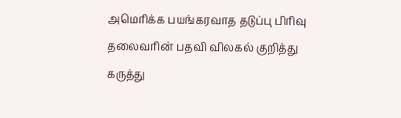அமெரிக்க பயங்கரவாத தடுப்பு பிரிவு தலைவரின் பதவி விலகல் குறித்து கருத்து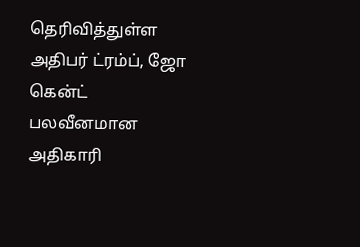தெரிவித்துள்ள அதிபர் ட்ரம்ப், ஜோ கென்ட் பலவீனமான அதிகாரி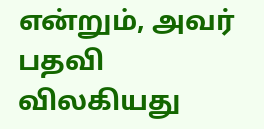என்றும், அவர் பதவி விலகியது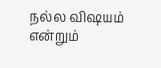நல்ல விஷயம் என்றும்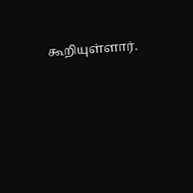கூறியுள்ளார்.